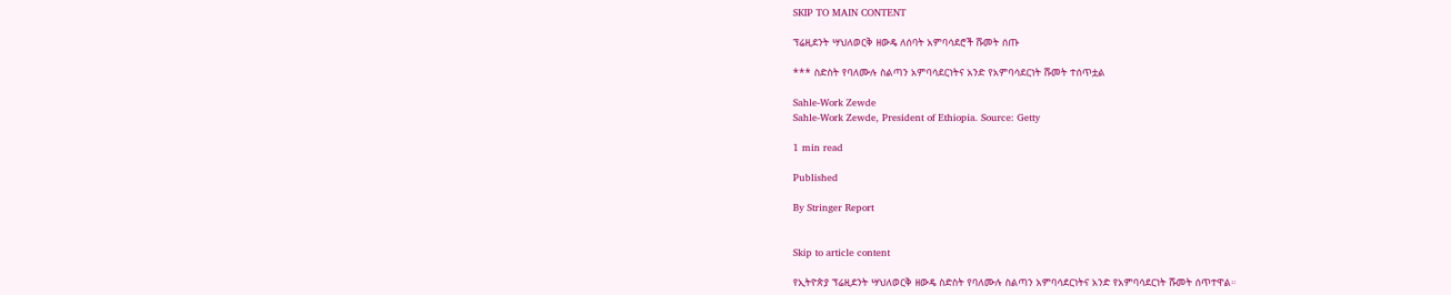SKIP TO MAIN CONTENT

ፕሬዚደንት ሣህለወርቅ ዘውዴ ለሰባት አምባሳደሮች ሹመት ሰጡ

*** ስድስት የባለሙሉ ስልጣን አምባሳደርነትና አንድ የአምባሳደርነት ሹመት ተሰጥቷል

Sahle-Work Zewde
Sahle-Work Zewde, President of Ethiopia. Source: Getty

1 min read

Published

By Stringer Report


Skip to article content

የኢትዮጵያ ፕሬዚደንት ሣህለወርቅ ዘውዴ ስድስት የባለሙሉ ስልጣን አምባሳደርነትና አንድ የአምባሳደርነት ሹመት ሰጥተዋል።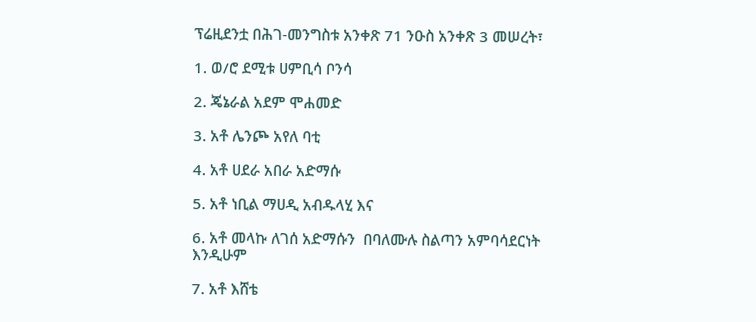ፕሬዚደንቷ በሕገ-መንግስቱ አንቀጽ 71 ንዑስ አንቀጽ 3 መሠረት፣

1. ወ/ሮ ደሚቱ ሀምቢሳ ቦንሳ

2. ጄኔራል አደም ሞሐመድ

3. አቶ ሌንጮ አየለ ባቲ

4. አቶ ሀደራ አበራ አድማሱ

5. አቶ ነቢል ማሀዲ አብዱላሂ እና

6. አቶ መላኩ ለገሰ አድማሱን  በባለሙሉ ስልጣን አምባሳደርነት እንዲሁም

7. አቶ እሸቴ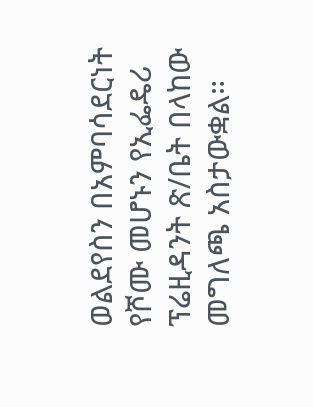ወልደየስን በአምባሳደርነት የሾሙ መሆኑን የኢፌዴሪ ፕሬዚዳንት ጽ/ቤት በላከው መግለጫ አስታውቋል።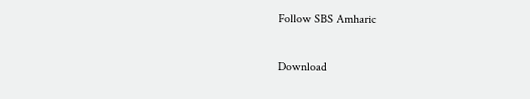Follow SBS Amharic

Download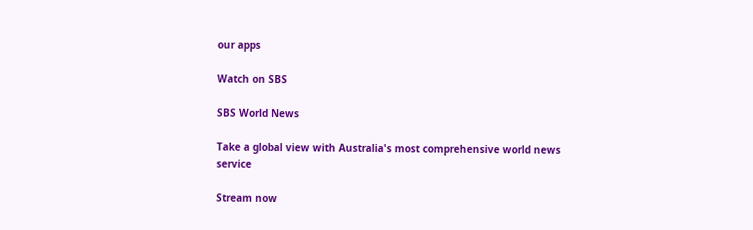our apps

Watch on SBS

SBS World News

Take a global view with Australia's most comprehensive world news service

Stream now